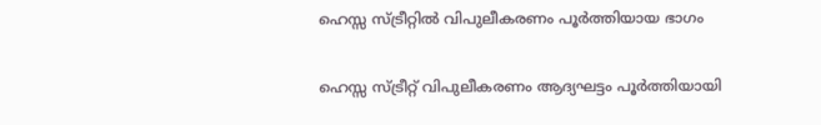ഹെസ്സ സ്ട്രീറ്റിൽ വിപുലീകരണം പൂർത്തിയായ ഭാഗം

ഹെസ്സ സ്ട്രീറ്റ് വിപുലീകരണം ആദ്യഘട്ടം പൂർത്തിയായി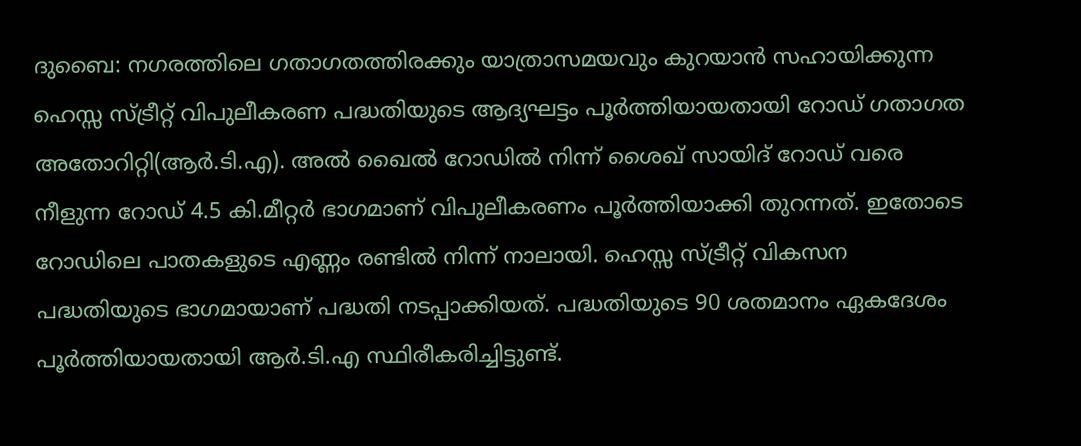ദുബൈ: നഗരത്തിലെ ഗതാഗതത്തിരക്കും യാത്രാസമയവും കുറയാൻ സഹായിക്കുന്ന ഹെസ്സ സ്ട്രീറ്റ് വിപുലീകരണ പദ്ധതിയുടെ ആദ്യഘട്ടം പൂർത്തിയായതായി റോഡ് ഗതാഗത അതോറിറ്റി(ആർ.ടി.എ). അൽ ഖൈൽ റോഡിൽ നിന്ന് ശൈഖ് സായിദ് റോഡ് വരെ നീളുന്ന റോഡ് 4.5 കി.മീറ്റർ ഭാഗമാണ് വിപുലീകരണം പൂർത്തിയാക്കി തുറന്നത്. ഇതോടെ റോഡിലെ പാതകളുടെ എണ്ണം രണ്ടിൽ നിന്ന് നാലായി. ഹെസ്സ സ്ട്രീറ്റ് വികസന പദ്ധതിയുടെ ഭാഗമായാണ് പദ്ധതി നടപ്പാക്കിയത്. പദ്ധതിയുടെ 90 ശതമാനം ഏകദേശം പൂർത്തിയായതായി ആർ‌.ടി.എ സ്ഥിരീകരിച്ചിട്ടുണ്ട്.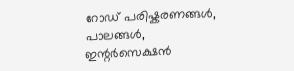റോഡ് പരിഷ്കരണങ്ങൾ, പാലങ്ങൾ, ഇന്റർസെക്ഷൻ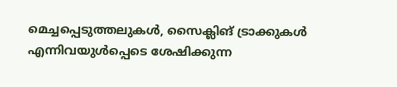മെച്ചപ്പെടുത്തലുകൾ, സൈക്ലിങ് ട്രാക്കുകൾ എന്നിവയുൾപ്പെടെ ശേഷിക്കുന്ന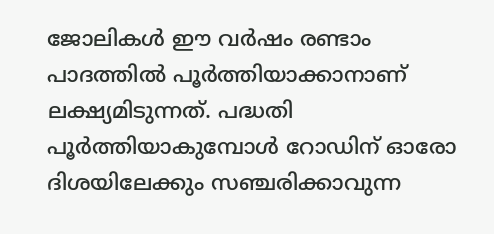ജോലികൾ ഈ വർഷം രണ്ടാം പാദത്തിൽ പൂർത്തിയാക്കാനാണ് ലക്ഷ്യമിടുന്നത്. പദ്ധതി പൂർത്തിയാകുമ്പോൾ റോഡിന് ഓരോ ദിശയിലേക്കും സഞ്ചരിക്കാവുന്ന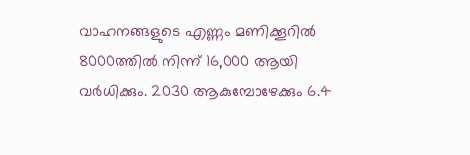വാഹനങ്ങളുടെ എണ്ണം മണിക്കൂറിൽ 8000ത്തിൽ നിന്ന് 16,000 ആയി വർധിക്കും. 2030 ആകുമ്പോഴേക്കും 6.4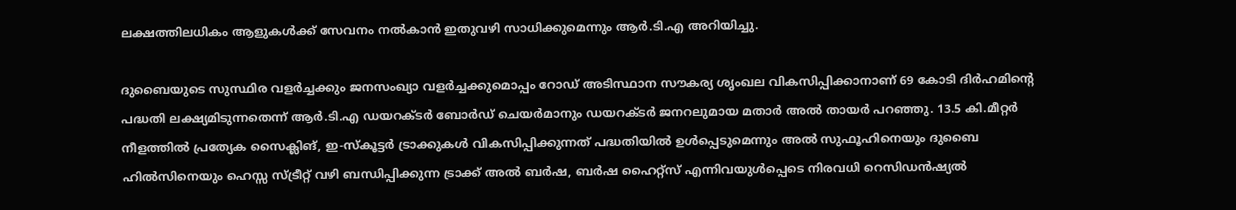ലക്ഷത്തിലധികം ആളുകൾക്ക് സേവനം നൽകാൻ ഇതുവഴി സാധിക്കുമെന്നും ആർ.ടി.എ അറിയിച്ചു.

ദുബൈയുടെ സുസ്ഥിര വളർച്ചക്കും ജനസംഖ്യാ വളർച്ചക്കുമൊപ്പം റോഡ് അടിസ്ഥാന സൗകര്യ ശൃംഖല വികസിപ്പിക്കാനാണ് 69 കോടി ദിർഹമിന്റെ പദ്ധതി ലക്ഷ്യമിടുന്നതെന്ന് ആർ.ടി.എ ഡയറക്ടർ ബോർഡ് ചെയർമാനും ഡയറക്ടർ ജനറലുമായ മതാർ അൽ തായർ പറഞ്ഞു. 13.5 കി.മീറ്റർ നീളത്തിൽ പ്രത്യേക സൈക്ലിങ്, ഇ-സ്കൂട്ടർ ട്രാക്കുകൾ വികസിപ്പിക്കുന്നത് പദ്ധതിയിൽ ഉൾപ്പെടുമെന്നും അൽ സുഫൂഹിനെയും ദുബൈ ഹിൽസിനെയും ഹെസ്സ സ്ട്രീറ്റ് വഴി ബന്ധിപ്പിക്കുന്ന ട്രാക്ക് അൽ ബർഷ, ബർഷ ഹൈറ്റ്സ് എന്നിവയുൾപ്പെടെ നിരവധി റെസിഡൻഷ്യൽ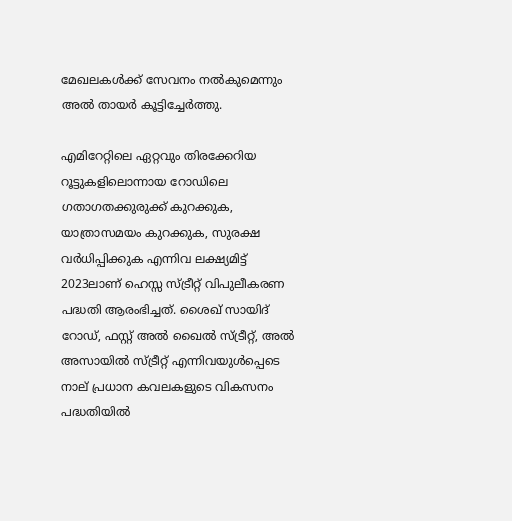മേഖലകൾക്ക് സേവനം നൽകുമെന്നും അൽ തായർ കൂട്ടിച്ചേർത്തു.

എമിറേറ്റിലെ ഏറ്റവും തിരക്കേറിയ റൂട്ടുകളിലൊന്നായ റോഡിലെ ഗതാഗതക്കുരുക്ക് കുറക്കുക, യാത്രാസമയം കുറക്കുക, സുരക്ഷ വർധിപ്പിക്കുക എന്നിവ ലക്ഷ്യമിട്ട് 2023ലാണ് ഹെസ്സ സ്ട്രീറ്റ് വിപുലീകരണ പദ്ധതി ആരംഭിച്ചത്. ശൈഖ് സായിദ് റോഡ്, ഫസ്റ്റ് അൽ ഖൈൽ സ്ട്രീറ്റ്, അൽ അസായിൽ സ്ട്രീറ്റ് എന്നിവയുൾപ്പെടെ നാല് പ്രധാന കവലകളുടെ വികസനം പദ്ധതിയിൽ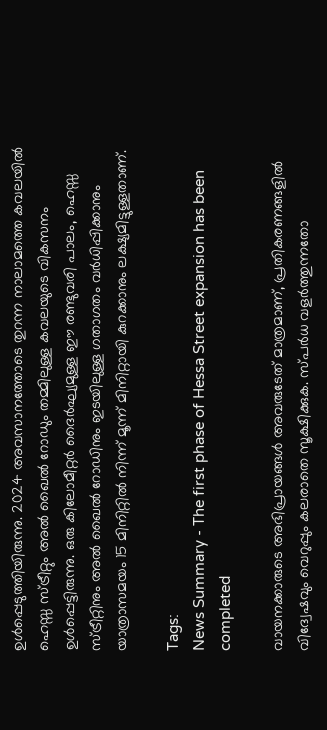ഉൾപ്പെടുത്തിയിരുന്നു. 2024 അവസാനത്തോടെ തുറന്ന നാലാമത്തെ കവലയിൽ ഹെസ്സ സ്ട്രീറ്റും അൽ ഖൈൽ റോഡും തമ്മിലുള്ള കവലയുടെ വികസനം ഉൾപ്പെട്ടിരുന്നു. ഒരു കിലോമീറ്റർ ദൈർഘ്യമുള്ള ഈ രണ്ടുവരി പാലം, ഹെസ്സ സ്ട്രീറ്റിനും അൽ ഖൈൽ റോഡിനും ഇടയിലുള്ള ഗതാഗതം വർധിപ്പിക്കാനും യാത്രാസമയം 15 മിനിറ്റിൽ നിന്ന് മൂന്ന് മിനിറ്റായി കുറക്കാനും ലക്ഷ്യമിട്ടുള്ളതാണ്.

Tags:
News Summary - The first phase of Hessa Street expansion has been completed

വായനക്കാരുടെ അഭിപ്രായങ്ങള്‍ അവരുടേത് മാത്രമാണ്, പ്രതികരണങ്ങളിൽ വിദ്വേഷവും വെറുപ്പും കലരാതെ സൂക്ഷിക്കുക. സ്പർധ വളർത്തുന്നതോ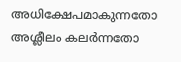അധിക്ഷേപമാകുന്നതോ അശ്ലീലം കലർന്നതോ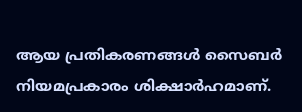ആയ പ്രതികരണങ്ങൾ സൈബർ നിയമപ്രകാരം ശിക്ഷാർഹമാണ്.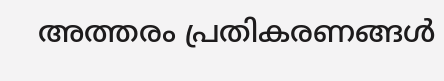അത്തരം പ്രതികരണങ്ങൾ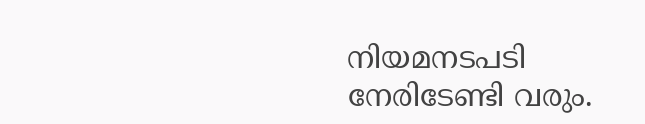നിയമനടപടി നേരിടേണ്ടി വരും.